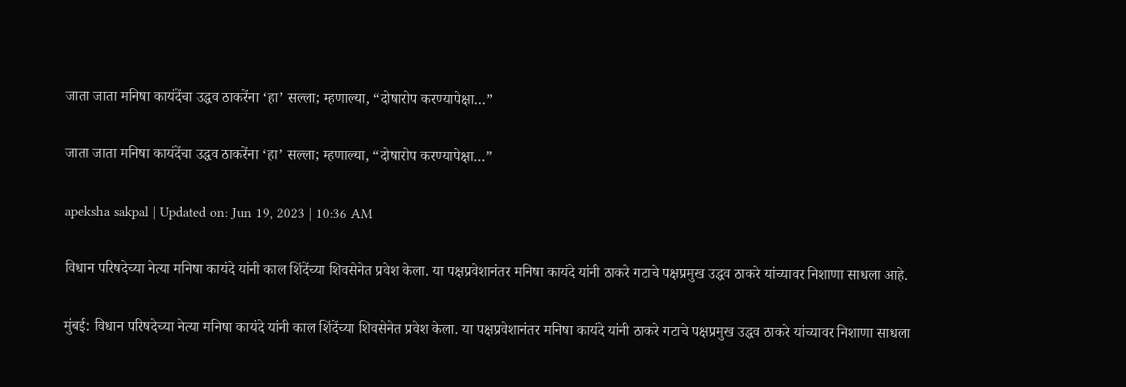जाता जाता मनिषा कायंदेंचा उद्धव ठाकरेंना ‘हा’ सल्ला; म्हणाल्या, “दोषारोप करण्यापेक्षा…”

जाता जाता मनिषा कायंदेंचा उद्धव ठाकरेंना ‘हा’ सल्ला; म्हणाल्या, “दोषारोप करण्यापेक्षा…”

apeksha sakpal | Updated on: Jun 19, 2023 | 10:36 AM

विधान परिषदेच्या नेत्या मनिषा कायंदे यांनी काल शिंदेंच्या शिवसेनेत प्रवेश केला. या पक्षप्रवेशानंतर मनिषा कायंदे यांनी ठाकरे गटाचे पक्षप्रमुख उद्धव ठाकरे यांच्यावर निशाणा साधला आहे.

मुंबई: विधान परिषदेच्या नेत्या मनिषा कायंदे यांनी काल शिंदेंच्या शिवसेनेत प्रवेश केला. या पक्षप्रवेशानंतर मनिषा कायंदे यांनी ठाकरे गटाचे पक्षप्रमुख उद्धव ठाकरे यांच्यावर निशाणा साधला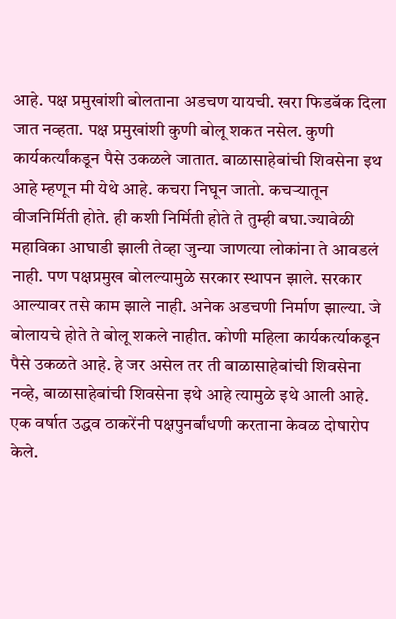आहे. पक्ष प्रमुखांशी बोलताना अडचण यायची. खरा फिडबॅक दिला जात नव्हता. पक्ष प्रमुखांशी कुणी बोलू शकत नसेल. कुणी कार्यकर्त्यांकडून पैसे उकळले जातात. बाळासाहेबांची शिवसेना इथ आहे म्हणून मी येथे आहे. कचरा निघून जातो. कचऱ्यातून वीजनिर्मिती होते. ही कशी निर्मिती होते ते तुम्ही बघा.ज्यावेळी महाविका आघाडी झाली तेव्हा जुन्या जाणत्या लोकांना ते आवडलं नाही. पण पक्षप्रमुख बोलल्यामुळे सरकार स्थापन झाले. सरकार आल्यावर तसे काम झाले नाही. अनेक अडचणी निर्माण झाल्या. जे बोलायचे होते ते बोलू शकले नाहीत. कोणी महिला कार्यकर्त्याकडून पैसे उकळते आहे. हे जर असेल तर ती बाळासाहेबांची शिवसेना नव्हे, बाळासाहेबांची शिवसेना इथे आहे त्यामुळे इथे आली आहे. एक वर्षात उद्धव ठाकरेंनी पक्षपुनर्बांधणी करताना केवळ दोषारोप केले.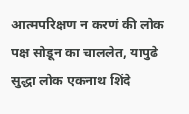आत्मपरिक्षण न करणं की लोक पक्ष सोडून का चाललेत, यापुढे सुद्धा लोक एकनाथ शिंदे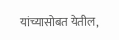यांच्यासोबत येतील,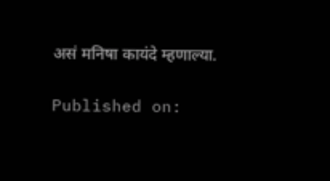असं मनिषा कायंदे म्हणाल्या.

Published on: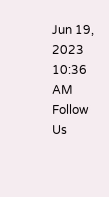Jun 19, 2023 10:36 AM
Follow Us